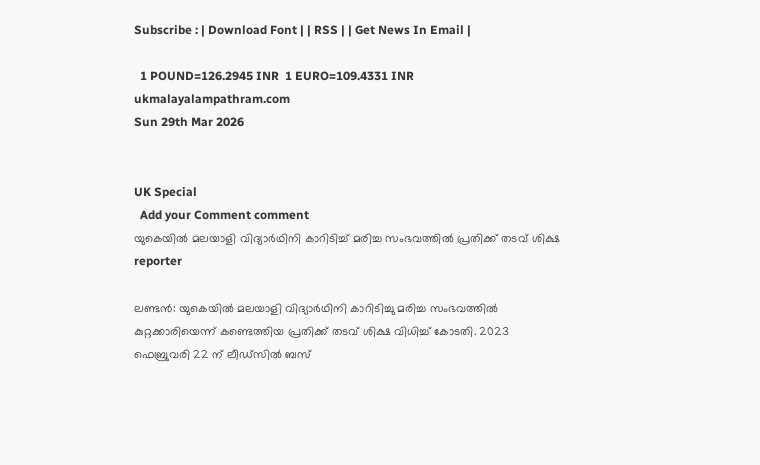Subscribe : | Download Font | | RSS | | Get News In Email |

  1 POUND=126.2945 INR  1 EURO=109.4331 INR
ukmalayalampathram.com
Sun 29th Mar 2026


UK Special
  Add your Comment comment
യുകെയില്‍ മലയാളി വിദ്യാര്‍ഥിനി കാറിടിച്ച് മരിച്ച സംഭവത്തില്‍ പ്രതിക്ക് തടവ് ശിക്ഷ
reporter

ലണ്ടന്‍: യുകെയില്‍ മലയാളി വിദ്യാര്‍ഥിനി കാറിടിച്ചു മരിച്ച സംഭവത്തില്‍ കുറ്റക്കാരിയെന്ന് കണ്ടെത്തിയ പ്രതിക്ക് തടവ് ശിക്ഷ വിധിച്ച് കോടതി. 2023 ഫെബ്രുവരി 22 ന് ലീഡ്‌സില്‍ ബസ്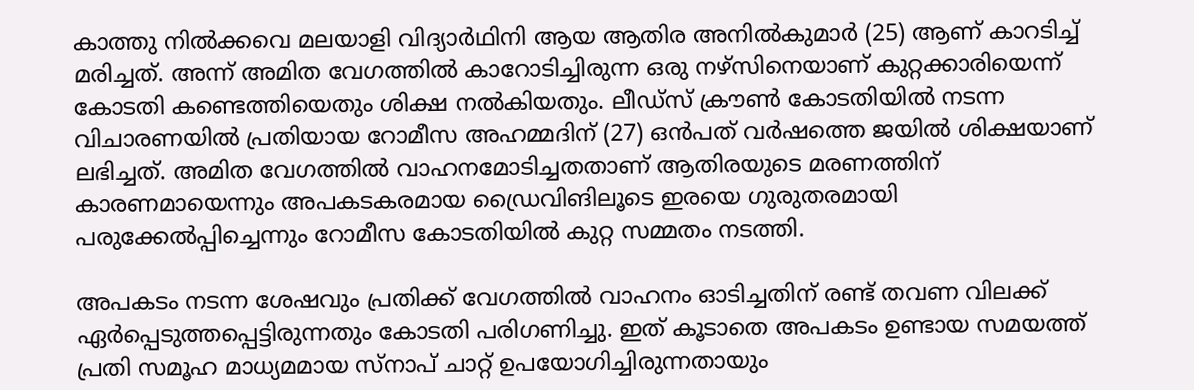കാത്തു നില്‍ക്കവെ മലയാളി വിദ്യാര്‍ഥിനി ആയ ആതിര അനില്‍കുമാര്‍ (25) ആണ് കാറടിച്ച് മരിച്ചത്. അന്ന് അമിത വേഗത്തില്‍ കാറോടിച്ചിരുന്ന ഒരു നഴ്‌സിനെയാണ് കുറ്റക്കാരിയെന്ന് കോടതി കണ്ടെത്തിയെതും ശിക്ഷ നല്‍കിയതും. ലീഡ്‌സ് ക്രൗണ്‍ കോടതിയില്‍ നടന്ന വിചാരണയില്‍ പ്രതിയായ റോമീസ അഹമ്മദിന് (27) ഒന്‍പത് വര്‍ഷത്തെ ജയില്‍ ശിക്ഷയാണ് ലഭിച്ചത്. അമിത വേഗത്തില്‍ വാഹനമോടിച്ചതതാണ് ആതിരയുടെ മരണത്തിന് കാരണമായെന്നും അപകടകരമായ ഡ്രൈവിങിലൂടെ ഇരയെ ഗുരുതരമായി പരുക്കേല്‍പ്പിച്ചെന്നും റോമീസ കോടതിയില്‍ കുറ്റ സമ്മതം നടത്തി.

അപകടം നടന്ന ശേഷവും പ്രതിക്ക് വേഗത്തില്‍ വാഹനം ഓടിച്ചതിന് രണ്ട് തവണ വിലക്ക് ഏര്‍പ്പെടുത്തപ്പെട്ടിരുന്നതും കോടതി പരിഗണിച്ചു. ഇത് കൂടാതെ അപകടം ഉണ്ടായ സമയത്ത് പ്രതി സമൂഹ മാധ്യമമായ സ്‌നാപ് ചാറ്റ് ഉപയോഗിച്ചിരുന്നതായും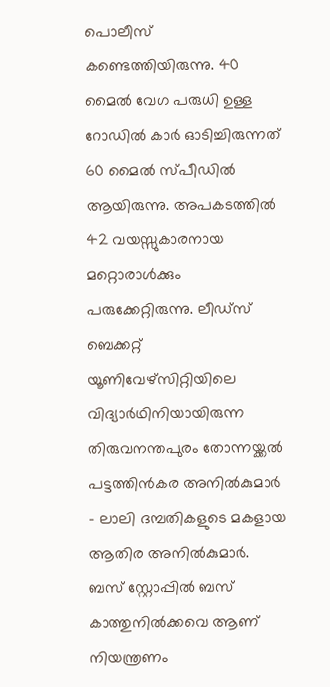പൊലീസ് കണ്ടെത്തിയിരുന്നു. 40 മൈല്‍ വേഗ പരുധി ഉള്ള റോഡില്‍ കാര്‍ ഓടിച്ചിരുന്നത് 60 മൈല്‍ സ്പീഡില്‍ ആയിരുന്നു. അപകടത്തില്‍ 42 വയസ്സുകാരനായ മറ്റൊരാള്‍ക്കും പരുക്കേറ്റിരുന്നു. ലീഡ്‌സ് ബെക്കറ്റ് യൂണിവേഴ്‌സിറ്റിയിലെ വിദ്യാര്‍ഥിനിയായിരുന്ന തിരുവനന്തപുരം തോന്നയ്ക്കല്‍ പട്ടത്തിന്‍കര അനില്‍കുമാര്‍ - ലാലി ദമ്പതികളുടെ മകളായ ആതിര അനില്‍കുമാര്‍. ബസ് സ്റ്റോപ്പില്‍ ബസ് കാത്തുനില്‍ക്കവെ ആണ് നിയന്ത്രണം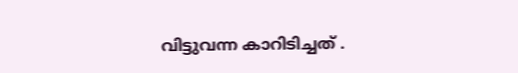വിട്ടുവന്ന കാറിടിച്ചത് .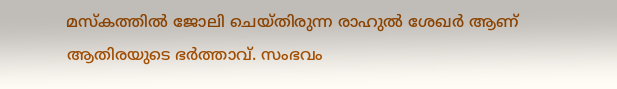മസ്‌കത്തില്‍ ജോലി ചെയ്തിരുന്ന രാഹുല്‍ ശേഖര്‍ ആണ് ആതിരയുടെ ഭര്‍ത്താവ്. സംഭവം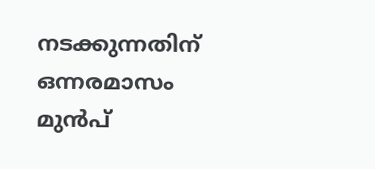നടക്കുന്നതിന് ഒന്നരമാസം മുന്‍പ്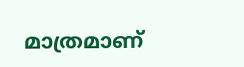മാത്രമാണ്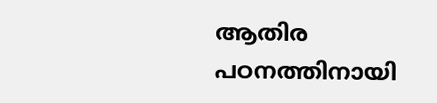ആതിര പഠനത്തിനായി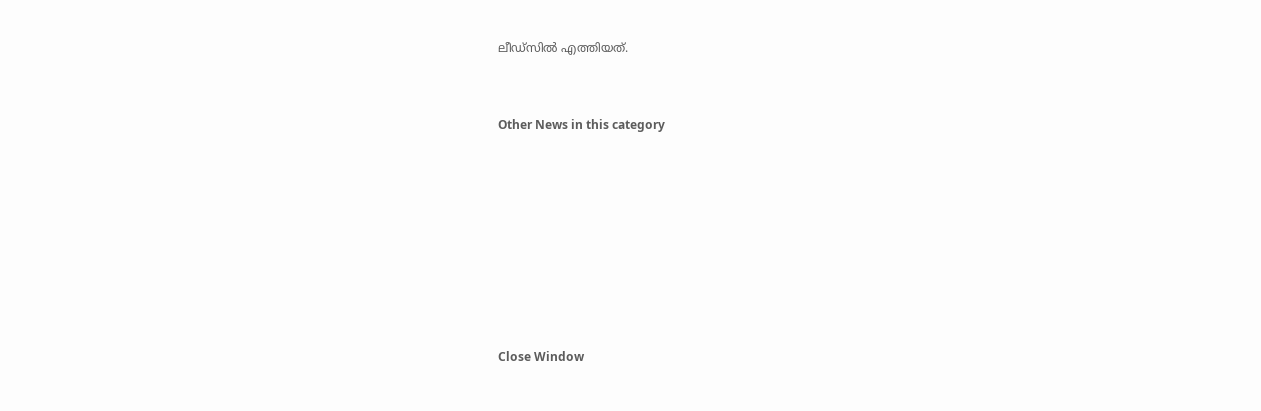ലീഡ്സില്‍ എത്തിയത്.


Other News in this category








Close Window